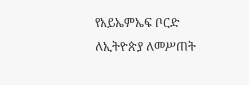የአይኤምኤፍ ቦርድ ለኢትዮጵያ ለመሥጠት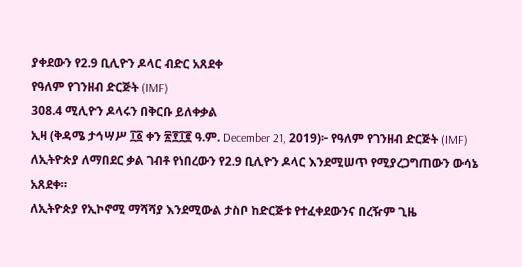ያቀደውን የ2.9 ቢሊዮን ዶላር ብድር አጸደቀ
የዓለም የገንዘብ ድርጅት (IMF)
308.4 ሚሊዮን ዶላሩን በቅርቡ ይለቀቃል
ኢዛ (ቅዳሜ ታኅሣሥ ፲፩ ቀን ፳፻፲፪ ዓ.ም. December 21, 2019)፦ የዓለም የገንዘብ ድርጅት (IMF) ለኢትዮጵያ ለማበደር ቃል ገብቶ የነበረውን የ2.9 ቢሊዮን ዶላር እንደሚሠጥ የሚያረጋግጠውን ውሳኔ አጸደቀ።
ለኢትዮጵያ የኢኮኖሚ ማሻሻያ እንደሚውል ታስቦ ከድርጅቱ የተፈቀደውንና በረዥም ጊዜ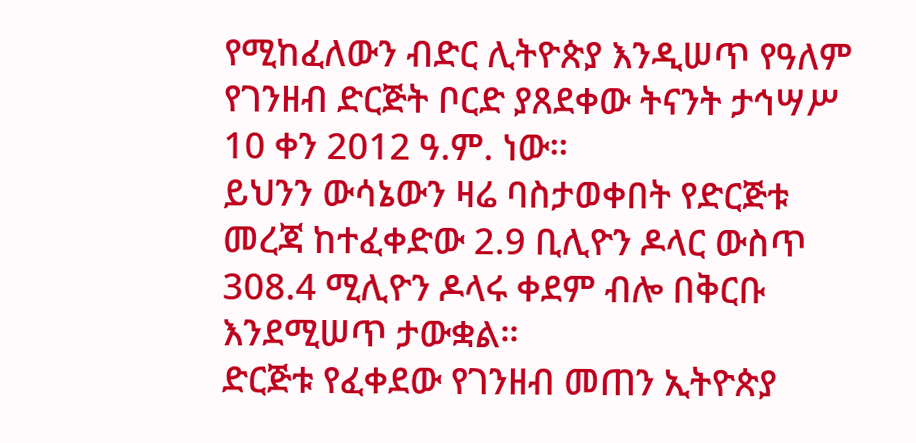የሚከፈለውን ብድር ሊትዮጵያ እንዲሠጥ የዓለም የገንዘብ ድርጅት ቦርድ ያጸደቀው ትናንት ታኅሣሥ 10 ቀን 2012 ዓ.ም. ነው።
ይህንን ውሳኔውን ዛሬ ባስታወቀበት የድርጅቱ መረጃ ከተፈቀድው 2.9 ቢሊዮን ዶላር ውስጥ 308.4 ሚሊዮን ዶላሩ ቀደም ብሎ በቅርቡ እንደሚሠጥ ታውቋል።
ድርጅቱ የፈቀደው የገንዘብ መጠን ኢትዮጵያ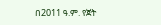በ2011 ዓ.ም. የጀት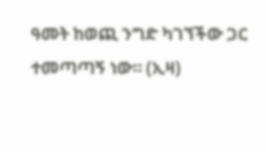ዓመት ከወጪ ንግድ ካገኘችው ጋር ተመጣጣኝ ነው። (ኢዛ)